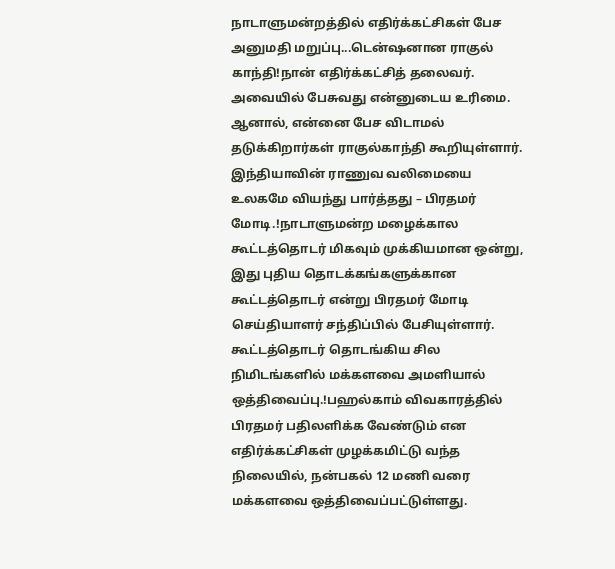நாடாளுமன்றத்தில் எதிர்க்கட்சிகள் பேச அனுமதி மறுப்பு...டென்ஷனான ராகுல் காந்தி!நான் எதிர்க்கட்சித் தலைவர். அவையில் பேசுவது என்னுடைய உரிமை. ஆனால், என்னை பேச விடாமல் தடுக்கிறார்கள் ராகுல்காந்தி கூறியுள்ளார்.
இந்தியாவின் ராணுவ வலிமையை உலகமே வியந்து பார்த்தது – பிரதமர் மோடி.!நாடாளுமன்ற மழைக்கால கூட்டத்தொடர் மிகவும் முக்கியமான ஒன்று, இது புதிய தொடக்கங்களுக்கான கூட்டத்தொடர் என்று பிரதமர் மோடி செய்தியாளர் சந்திப்பில் பேசியுள்ளார்.
கூட்டத்தொடர் தொடங்கிய சில நிமிடங்களில் மக்களவை அமளியால் ஒத்திவைப்பு.!பஹல்காம் விவகாரத்தில் பிரதமர் பதிலளிக்க வேண்டும் என எதிர்க்கட்சிகள் முழக்கமிட்டு வந்த நிலையில், நன்பகல் 12 மணி வரை மக்களவை ஒத்திவைப்பட்டுள்ளது.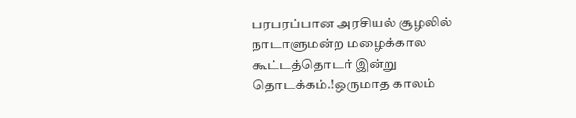பரபரப்பான அரசியல் சூழலில் நாடாளுமன்ற மழைக்கால கூட்டத்தொடர் இன்று தொடக்கம்.!ஒருமாத காலம்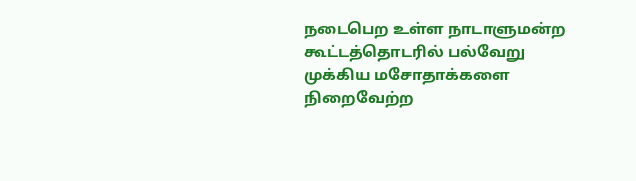நடைபெற உள்ள நாடாளுமன்ற கூட்டத்தொடரில் பல்வேறு முக்கிய மசோதாக்களை நிறைவேற்ற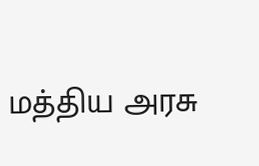மத்திய அரசு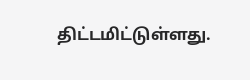திட்டமிட்டுள்ளது.